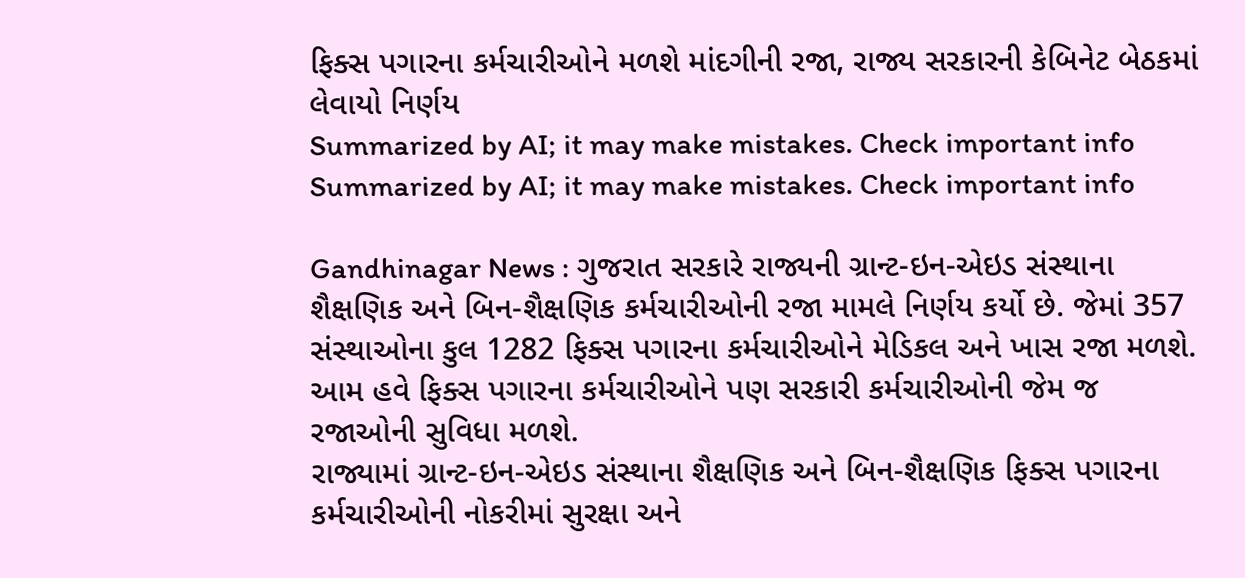ફિક્સ પગારના કર્મચારીઓને મળશે માંદગીની રજા, રાજ્ય સરકારની કેબિનેટ બેઠકમાં લેવાયો નિર્ણય
Summarized by AI; it may make mistakes. Check important info
Summarized by AI; it may make mistakes. Check important info

Gandhinagar News : ગુજરાત સરકારે રાજ્યની ગ્રાન્ટ-ઇન-એઇડ સંસ્થાના શૈક્ષણિક અને બિન-શૈક્ષણિક કર્મચારીઓની રજા મામલે નિર્ણય કર્યો છે. જેમાં 357 સંસ્થાઓના કુલ 1282 ફિક્સ પગારના કર્મચારીઓને મેડિકલ અને ખાસ રજા મળશે. આમ હવે ફિક્સ પગારના કર્મચારીઓને પણ સરકારી કર્મચારીઓની જેમ જ રજાઓની સુવિધા મળશે.
રાજ્યામાં ગ્રાન્ટ-ઇન-એઇડ સંસ્થાના શૈક્ષણિક અને બિન-શૈક્ષણિક ફિક્સ પગારના કર્મચારીઓની નોકરીમાં સુરક્ષા અને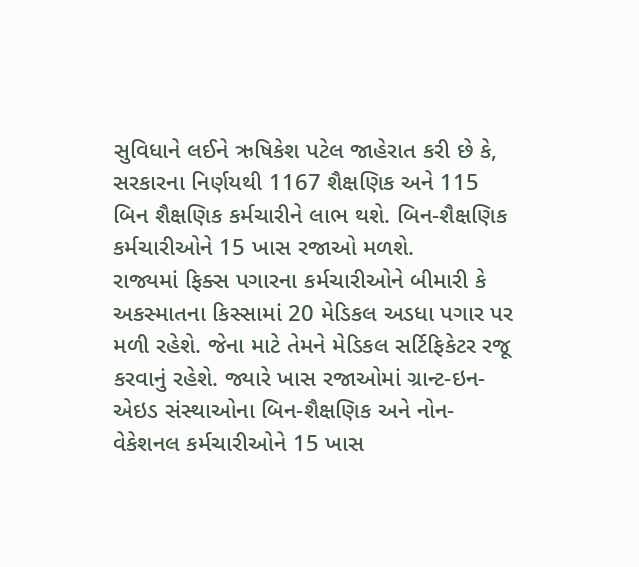સુવિધાને લઈને ઋષિકેશ પટેલ જાહેરાત કરી છે કે, સરકારના નિર્ણયથી 1167 શૈક્ષણિક અને 115 બિન શૈક્ષણિક કર્મચારીને લાભ થશે. બિન-શૈક્ષણિક કર્મચારીઓને 15 ખાસ રજાઓ મળશે.
રાજ્યમાં ફિક્સ પગારના કર્મચારીઓને બીમારી કે અકસ્માતના કિસ્સામાં 20 મેડિકલ અડધા પગાર પર મળી રહેશે. જેના માટે તેમને મેડિકલ સર્ટિફિકેટર રજૂ કરવાનું રહેશે. જ્યારે ખાસ રજાઓમાં ગ્રાન્ટ-ઇન-એઇડ સંસ્થાઓના બિન-શૈક્ષણિક અને નોન-વેકેશનલ કર્મચારીઓને 15 ખાસ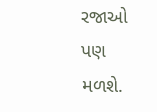રજાઓ પણ મળશે.